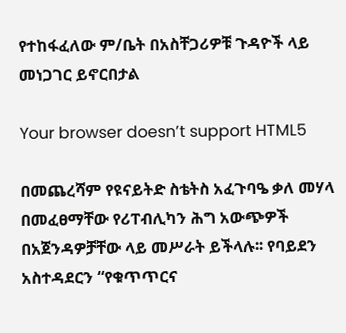የተከፋፈለው ም/ቤት በአስቸጋሪዎቹ ጉዳዮች ላይ መነጋገር ይኖርበታል

Your browser doesn’t support HTML5

በመጨረሻም የዩናይትድ ስቴትስ አፈጉባዔ ቃለ መሃላ በመፈፀማቸው የሪፐብሊካን ሕግ አውጭዎች በአጀንዳዎቻቸው ላይ መሥራት ይችላሉ፡፡ የባይደን አስተዳደርን “የቁጥጥርና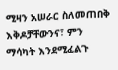ሚዛን አሠራር ስለመጠበቅ እቅዶቻቸውንና፣ ምን ማሳካት እንደሚፈልጉ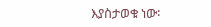እያስታወቁ ነው፡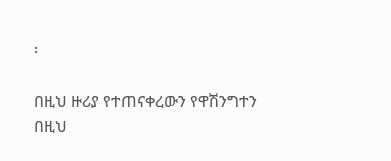፡

በዚህ ዙሪያ የተጠናቀረውን የዋሽንግተን በዚህ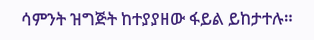ሳምንት ዝግጅት ከተያያዘው ፋይል ይከታተሉ።